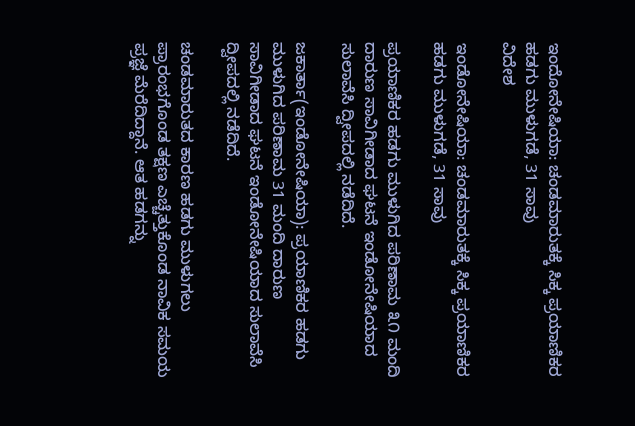ಇಂದೋನೇಷಿಯಾ: ಚಂಡಮಾರುತಕ್ಕೆ ಸಿಕ್ಕ ಪ್ರಯಾಣಿಕರ ಹಡಗು ಮುಳುಗಡೆ, 31 ಸಾವು
ವಿದೇಶ

ಇಂಡೋನೇಷಿಯಾ: ಚಂಡಮಾರುತಕ್ಕೆ ಸಿಕ್ಕ ಪ್ರಯಾಣಿಕರ ಹಡಗು ಮುಳುಗಡೆ, 31 ಸಾವು

ಪ್ರಯಾಣಿಕರ ಹಡಗು ಮುಳುಗಿದ ಪರಿಣಾಮ ೩೧ ಮಂದಿ ದಾರುಣ ಸಾವಿಗೀಡಾದ ಘಟನೆ ಇಂಡೋನೇಷಿಯಾದ ಸುಲಾವೆಸಿ ದ್ವೀಪದಲ್ಲಿ ನಡೆದಿದೆ.

ಜಕಾರ್ತಾ(ಇಂಡೋನೇಷಿಯಾ): ಪ್ರಯಾಣಿಕರ ಹಡಗು ಮುಳುಗಿದ ಪರಿಣಾಮ 31 ಮಂದಿ ದಾರುಣ ಸಾವಿಗೀಡಾದ ಘಟನೆ ಇಂಡೋನೇಷಿಯಾದ ಸುಲಾವೆಸಿ ದ್ವೀಪದಲ್ಲಿ ನಡೆದಿದೆ.

ಚಂಡಮಾರುತದ ಕಾರಣ ಹಡಗು ಮುಳುಗಲು ಪ್ರಾರಂಭಗೊಂಡ ತಕ್ಷಣ ಎಚ್ಚೆತ್ತುಕೊಂಡ ನಾವಿಕ ಸಮಯ ಪ್ರಜ್ಞೆ ಮೆರೆದಿದ್ದಾನೆ. ಆತ ಹಡಗನ್ನು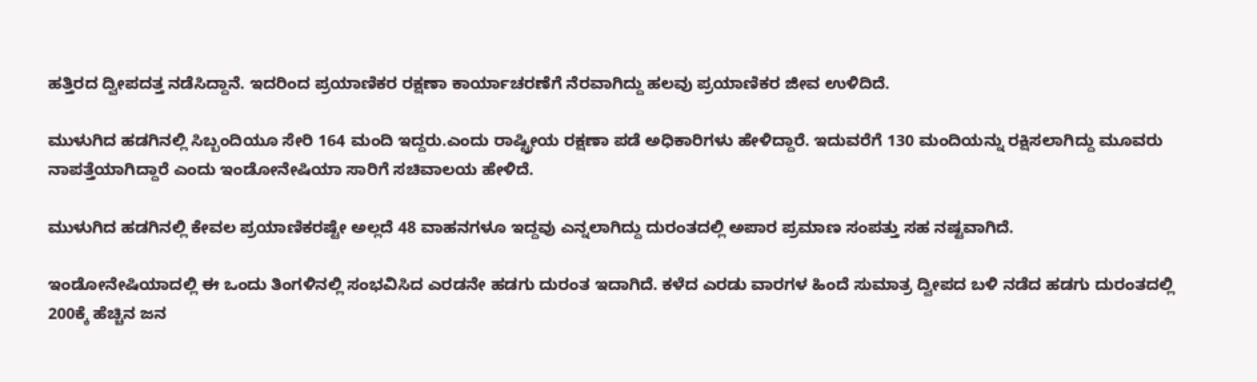ಹತ್ತಿರದ ದ್ವೀಪದತ್ತ ನಡೆಸಿದ್ದಾನೆ. ಇದರಿಂದ ಪ್ರಯಾಣಿಕರ ರಕ್ಷಣಾ ಕಾರ್ಯಾಚರಣೆಗೆ ನೆರವಾಗಿದ್ದು ಹಲವು ಪ್ರಯಾಣಿಕರ ಜೀವ ಉಳಿದಿದೆ.

ಮುಳುಗಿದ ಹಡಗಿನಲ್ಲಿ ಸಿಬ್ಬಂದಿಯೂ ಸೇರಿ 164 ಮಂದಿ ಇದ್ದರು.ಎಂದು ರಾಷ್ಟ್ರೀಯ ರಕ್ಷಣಾ ಪಡೆ ಅಧಿಕಾರಿಗಳು ಹೇಳಿದ್ದಾರೆ. ಇದುವರೆಗೆ 130 ಮಂದಿಯನ್ನು ರಕ್ಷಿಸಲಾಗಿದ್ದು ಮೂವರು ನಾಪತ್ತೆಯಾಗಿದ್ದಾರೆ ಎಂದು ಇಂಡೋನೇಷಿಯಾ ಸಾರಿಗೆ ಸಚಿವಾಲಯ ಹೇಳಿದೆ.

ಮುಳುಗಿದ ಹಡಗಿನಲ್ಲಿ ಕೇವಲ ಪ್ರಯಾಣಿಕರಷ್ಟೇ ಅಲ್ಲದೆ 48 ವಾಹನಗಳೂ ಇದ್ದವು ಎನ್ನಲಾಗಿದ್ದು ದುರಂತದಲ್ಲಿ ಅಪಾರ ಪ್ರಮಾಣ ಸಂಪತ್ತು ಸಹ ನಷ್ಟವಾಗಿದೆ.

ಇಂಡೋನೇಷಿಯಾದಲ್ಲಿ ಈ ಒಂದು ತಿಂಗಳಿನಲ್ಲಿ ಸಂಭವಿಸಿದ ಎರಡನೇ ಹಡಗು ದುರಂತ ಇದಾಗಿದೆ. ಕಳೆದ ಎರಡು ವಾರಗಳ ಹಿಂದೆ ಸುಮಾತ್ರ ದ್ವೀಪದ ಬಳಿ ನಡೆದ ಹಡಗು ದುರಂತದಲ್ಲಿ 200ಕ್ಕೆ ಹೆಚ್ಚಿನ ಜನ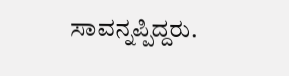ಸಾವನ್ನಪ್ಪಿದ್ದರು.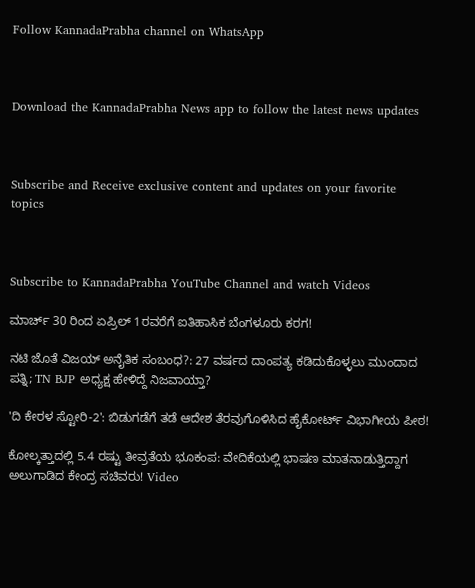Follow KannadaPrabha channel on WhatsApp



Download the KannadaPrabha News app to follow the latest news updates



Subscribe and Receive exclusive content and updates on your favorite topics



Subscribe to KannadaPrabha YouTube Channel and watch Videos

ಮಾರ್ಚ್ 30 ರಿಂದ ಏಪ್ರಿಲ್ 1ರವರೆಗೆ ಐತಿಹಾಸಿಕ ಬೆಂಗಳೂರು ಕರಗ!

ನಟಿ ಜೊತೆ ವಿಜಯ್ ಅನೈತಿಕ ಸಂಬಂಧ?: 27 ವರ್ಷದ ದಾಂಪತ್ಯ ಕಡಿದುಕೊಳ್ಳಲು ಮುಂದಾದ ಪತ್ನಿ; TN BJP ಅಧ್ಯಕ್ಷ ಹೇಳಿದ್ದೆ ನಿಜವಾಯ್ತಾ?

'ದಿ ಕೇರಳ ಸ್ಟೋರಿ-2': ಬಿಡುಗಡೆಗೆ ತಡೆ ಆದೇಶ ತೆರವುಗೊಳಿಸಿದ ಹೈಕೋರ್ಟ್ ವಿಭಾಗೀಯ ಪೀಠ!

ಕೋಲ್ಕತ್ತಾದಲ್ಲಿ 5.4 ರಷ್ಟು ತೀವ್ರತೆಯ ಭೂಕಂಪ: ವೇದಿಕೆಯಲ್ಲಿ ಭಾಷಣ ಮಾತನಾಡುತ್ತಿದ್ದಾಗ ಅಲುಗಾಡಿದ ಕೇಂದ್ರ ಸಚಿವರು! Video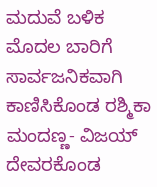ಮದುವೆ ಬಳಿಕ ಮೊದಲ ಬಾರಿಗೆ ಸಾರ್ವಜನಿಕವಾಗಿ ಕಾಣಿಸಿಕೊಂಡ ರಶ್ಮಿಕಾ ಮಂದಣ್ಣ- ವಿಜಯ್ ದೇವರಕೊಂಡ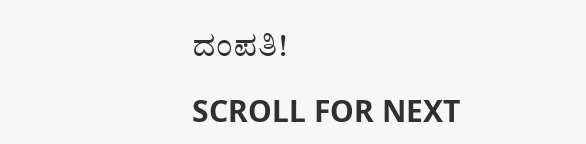ದಂಪತಿ!

SCROLL FOR NEXT